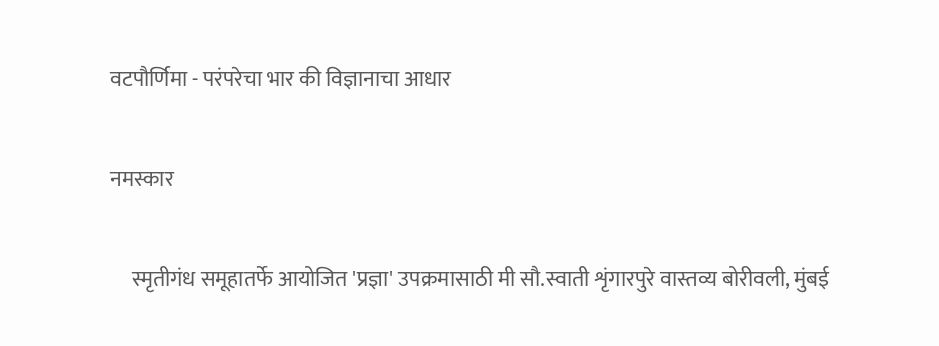वटपौर्णिमा - परंपरेचा भार की विज्ञानाचा आधार

नमस्कार

     स्मृतीगंध समूहातर्फे आयोजित 'प्रज्ञा' उपक्रमासाठी मी सौ.स्वाती शृंगारपुरे वास्तव्य बोरीवली, मुंबई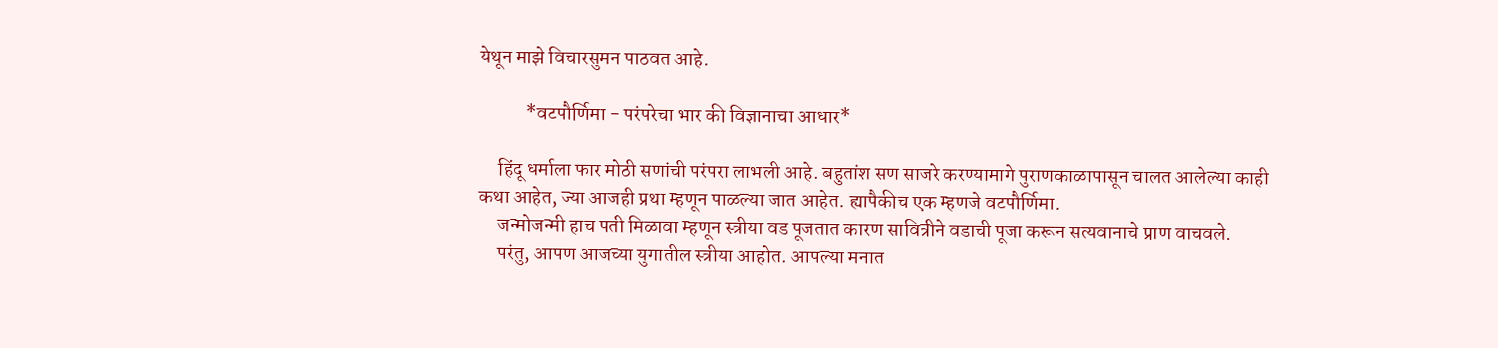येथून माझे विचारसुमन पाठवत आहे.

            *वटपौर्णिमा - परंपरेचा भार की विज्ञानाचा आधार*

     हिंदू धर्माला फार मोठी सणांची परंपरा लाभली आहे. बहुतांश सण साजरे करण्यामागे पुराणकाळापासून चालत आलेल्या काही कथा आहेत, ज्या आजही प्रथा म्हणून पाळल्या जात आहेत. ह्यापैकीच एक म्हणजे वटपौर्णिमा.
     जन्मोजन्मी हाच पती मिळावा म्हणून स्त्रीया वड पूजतात कारण सावित्रीने वडाची पूजा करून सत्यवानाचे प्राण वाचवले.
     परंतु, आपण आजच्या युगातील स्त्रीया आहोत. आपल्या मनात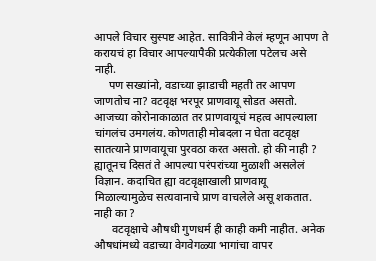आपले विचार सुस्पष्ट आहेत. सावित्रीने केलं म्हणून आपण ते करायचं हा विचार आपल्यापैकी प्रत्येकीला पटेलच असे नाही.
     पण सख्यांनो, वडाच्या झाडाची महती तर आपण जाणतोच ना? वटवृक्ष भरपूर प्राणवायू सोडत असतो. आजच्या कोरोनाकाळात तर प्राणवायूचं महत्व आपल्याला चांगलंच उमगलंय. कोणताही मोबदला न घेता वटवृक्ष सातत्याने प्राणवायूचा पुरवठा करत असतो. हो की नाही ? ह्यातूनच दिसतं ते आपल्या परंपरांच्या मुळाशी असलेलं विज्ञान. कदाचित ह्या वटवृक्षाखाली प्राणवायू मिळाल्यामुळेच सत्यवानाचे प्राण वाचलेले असू शकतात. नाही का ?
      वटवृक्षाचे औषधी गुणधर्म ही काही कमी नाहीत. अनेक औषधांमध्ये वडाच्या वेगवेगळ्या भागांचा वापर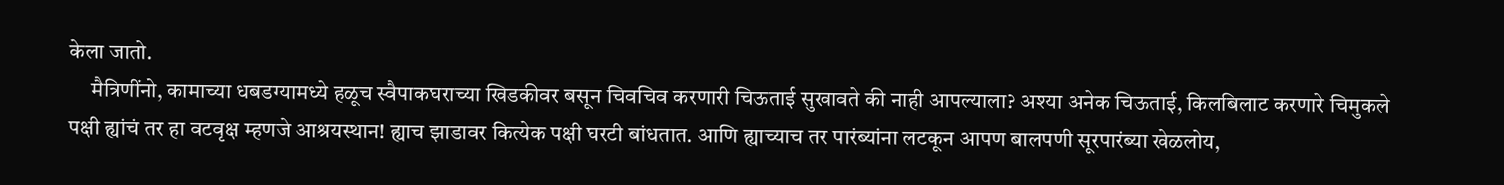केला जातो.
     मैत्रिणींनो, कामाच्या धबडग्यामध्ये हळूच स्वैपाकघराच्या खिडकीवर बसून चिवचिव करणारी चिऊताई सुखावते की नाही आपल्याला? अश्या अनेक चिऊताई, किलबिलाट करणारे चिमुकले पक्षी ह्यांचं तर हा वटवृक्ष म्हणजे आश्रयस्थान! ह्याच झाडावर कित्येक पक्षी घरटी बांधतात. आणि ह्याच्याच तर पारंब्यांना लटकून आपण बालपणी सूरपारंब्या खेळलोय,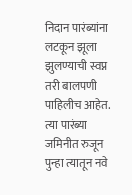निदान पारंब्यांना लटकून झूला झुलण्याची स्वप्न तरी बालपणी पाहिलीच आहेत. त्या पारंब्या जमिनीत रुजून पुन्हा त्यातून नवे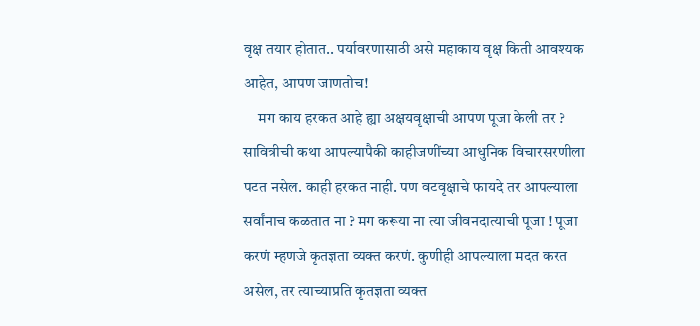वृक्ष तयार होतात.. पर्यावरणासाठी असे महाकाय वृक्ष किती आवश्यक आहेत, आपण जाणतोच!
     मग काय हरकत आहे ह्या अक्षयवृक्षाची आपण पूजा केली तर ? सावित्रीची कथा आपल्यापैकी काहीजणींच्या आधुनिक विचारसरणीला पटत नसेल. काही हरकत नाही. पण वटवृक्षाचे फायदे तर आपल्याला सर्वांनाच कळतात ना ? मग करूया ना त्या जीवनदात्याची पूजा ! पूजा करणं म्हणजे कृतज्ञता व्यक्त करणं. कुणीही आपल्याला मदत करत असेल, तर त्याच्याप्रति कृतज्ञता व्यक्त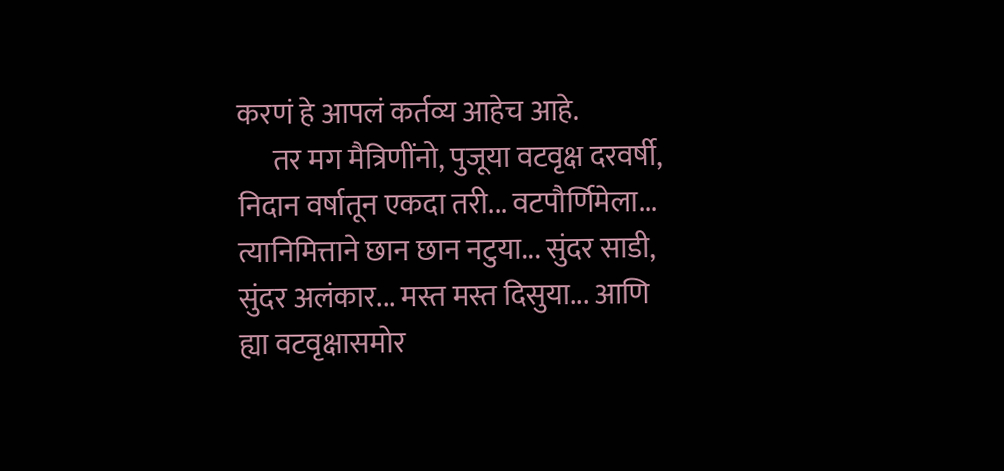करणं हे आपलं कर्तव्य आहेच आहे.
      तर मग मैत्रिणींनो, पुजूया वटवृक्ष दरवर्षी, निदान वर्षातून एकदा तरी... वटपौर्णिमेला...  त्यानिमित्ताने छान छान नटुया... सुंदर साडी, सुंदर अलंकार... मस्त मस्त दिसुया... आणि ह्या वटवृक्षासमोर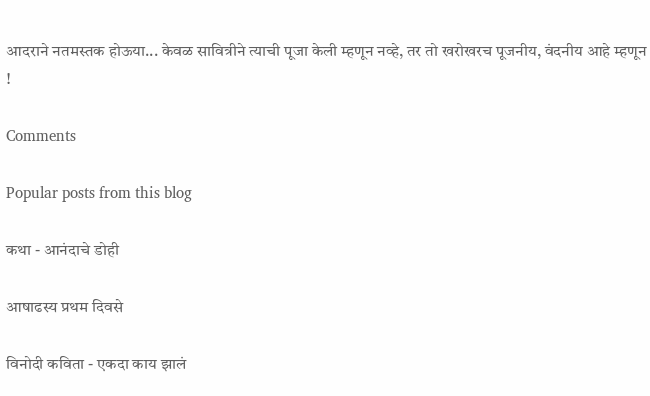आदराने नतमस्तक होऊया... केवळ सावित्रीने त्याची पूजा केली म्हणून नव्हे, तर तो खरोखरच पूजनीय, वंदनीय आहे म्हणून !

Comments

Popular posts from this blog

कथा - आनंदाचे डोही

आषाढस्य प्रथम दिवसे

विनोदी कविता - एकदा काय झालं